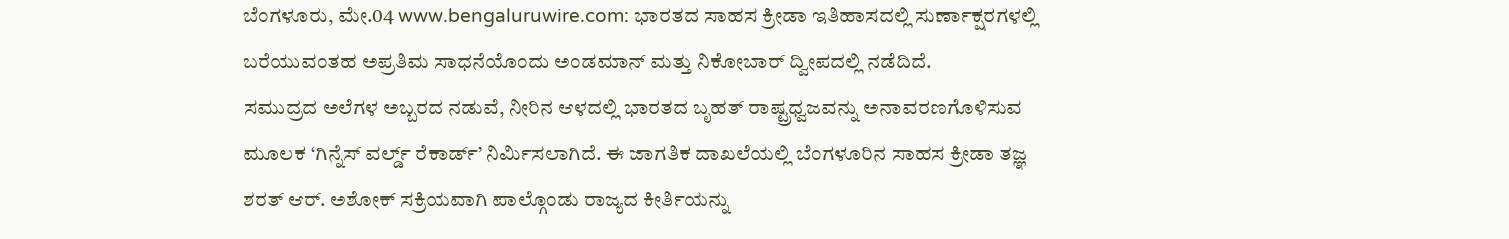ಬೆಂಗಳೂರು, ಮೇ.04 www.bengaluruwire.com: ಭಾರತದ ಸಾಹಸ ಕ್ರೀಡಾ ಇತಿಹಾಸದಲ್ಲಿ ಸುರ್ಣಾಕ್ಷರಗಳಲ್ಲಿ ಬರೆಯುವಂತಹ ಅಪ್ರತಿಮ ಸಾಧನೆಯೊಂದು ಅಂಡಮಾನ್ ಮತ್ತು ನಿಕೋಬಾರ್ ದ್ವೀಪದಲ್ಲಿ ನಡೆದಿದೆ.
ಸಮುದ್ರದ ಅಲೆಗಳ ಅಬ್ಬರದ ನಡುವೆ, ನೀರಿನ ಆಳದಲ್ಲಿ ಭಾರತದ ಬೃಹತ್ ರಾಷ್ಟ್ರಧ್ವಜವನ್ನು ಅನಾವರಣಗೊಳಿಸುವ ಮೂಲಕ ‘ಗಿನ್ನೆಸ್ ವರ್ಲ್ಡ್ ರೆಕಾರ್ಡ್’ ನಿರ್ಮಿಸಲಾಗಿದೆ. ಈ ಜಾಗತಿಕ ದಾಖಲೆಯಲ್ಲಿ ಬೆಂಗಳೂರಿನ ಸಾಹಸ ಕ್ರೀಡಾ ತಜ್ಞ ಶರತ್ ಆರ್. ಅಶೋಕ್ ಸಕ್ರಿಯವಾಗಿ ಪಾಲ್ಗೊಂಡು ರಾಜ್ಯದ ಕೀರ್ತಿಯನ್ನು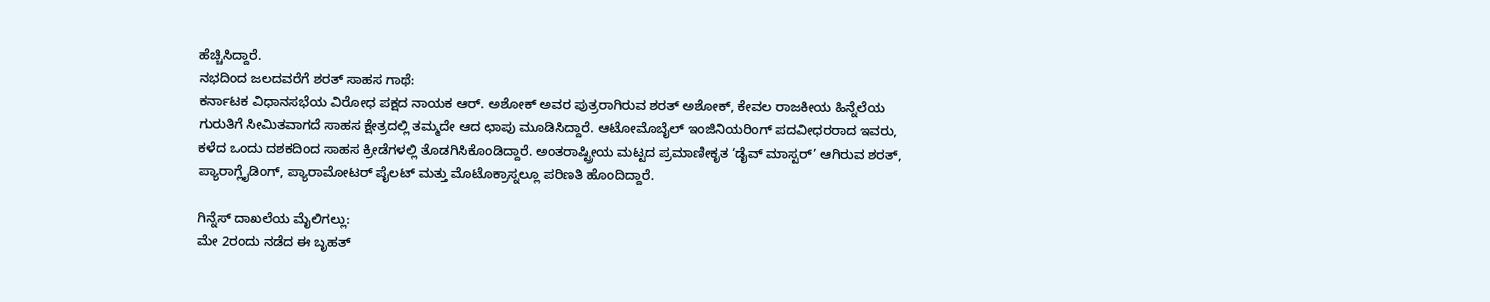ಹೆಚ್ಚಿಸಿದ್ದಾರೆ.
ನಭದಿಂದ ಜಲದವರೆಗೆ ಶರತ್ ಸಾಹಸ ಗಾಥೆ:
ಕರ್ನಾಟಕ ವಿಧಾನಸಭೆಯ ವಿರೋಧ ಪಕ್ಷದ ನಾಯಕ ಆರ್. ಅಶೋಕ್ ಅವರ ಪುತ್ರರಾಗಿರುವ ಶರತ್ ಅಶೋಕ್, ಕೇವಲ ರಾಜಕೀಯ ಹಿನ್ನೆಲೆಯ ಗುರುತಿಗೆ ಸೀಮಿತವಾಗದೆ ಸಾಹಸ ಕ್ಷೇತ್ರದಲ್ಲಿ ತಮ್ಮದೇ ಆದ ಛಾಪು ಮೂಡಿಸಿದ್ದಾರೆ. ಆಟೋಮೊಬೈಲ್ ಇಂಜಿನಿಯರಿಂಗ್ ಪದವೀಧರರಾದ ಇವರು, ಕಳೆದ ಒಂದು ದಶಕದಿಂದ ಸಾಹಸ ಕ್ರೀಡೆಗಳಲ್ಲಿ ತೊಡಗಿಸಿಕೊಂಡಿದ್ದಾರೆ. ಅಂತರಾಷ್ಟ್ರೀಯ ಮಟ್ಟದ ಪ್ರಮಾಣೀಕೃತ ‘ಡೈವ್ ಮಾಸ್ಟರ್’ ಆಗಿರುವ ಶರತ್, ಪ್ಯಾರಾಗ್ಲೈಡಿಂಗ್, ಪ್ಯಾರಾಮೋಟರ್ ಪೈಲಟ್ ಮತ್ತು ಮೊಟೊಕ್ರಾಸ್ನಲ್ಲೂ ಪರಿಣತಿ ಹೊಂದಿದ್ದಾರೆ.

ಗಿನ್ನೆಸ್ ದಾಖಲೆಯ ಮೈಲಿಗಲ್ಲು:
ಮೇ 2ರಂದು ನಡೆದ ಈ ಬೃಹತ್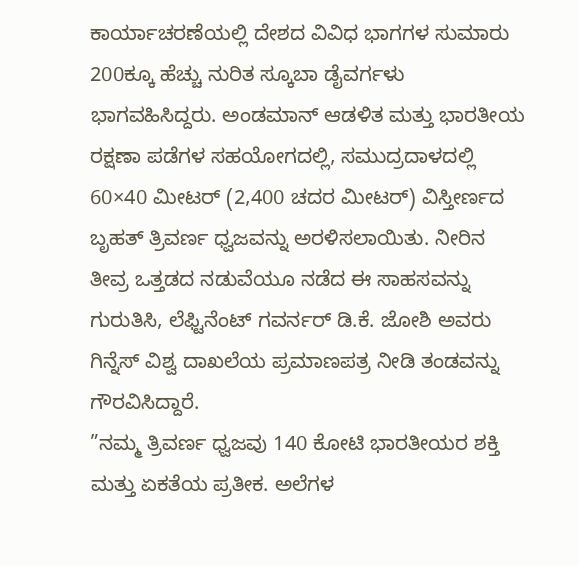ಕಾರ್ಯಾಚರಣೆಯಲ್ಲಿ ದೇಶದ ವಿವಿಧ ಭಾಗಗಳ ಸುಮಾರು 200ಕ್ಕೂ ಹೆಚ್ಚು ನುರಿತ ಸ್ಕೂಬಾ ಡೈವರ್ಗಳು ಭಾಗವಹಿಸಿದ್ದರು. ಅಂಡಮಾನ್ ಆಡಳಿತ ಮತ್ತು ಭಾರತೀಯ ರಕ್ಷಣಾ ಪಡೆಗಳ ಸಹಯೋಗದಲ್ಲಿ, ಸಮುದ್ರದಾಳದಲ್ಲಿ 60×40 ಮೀಟರ್ (2,400 ಚದರ ಮೀಟರ್) ವಿಸ್ತೀರ್ಣದ ಬೃಹತ್ ತ್ರಿವರ್ಣ ಧ್ವಜವನ್ನು ಅರಳಿಸಲಾಯಿತು. ನೀರಿನ ತೀವ್ರ ಒತ್ತಡದ ನಡುವೆಯೂ ನಡೆದ ಈ ಸಾಹಸವನ್ನು ಗುರುತಿಸಿ, ಲೆಫ್ಟಿನೆಂಟ್ ಗವರ್ನರ್ ಡಿ.ಕೆ. ಜೋಶಿ ಅವರು ಗಿನ್ನೆಸ್ ವಿಶ್ವ ದಾಖಲೆಯ ಪ್ರಮಾಣಪತ್ರ ನೀಡಿ ತಂಡವನ್ನು ಗೌರವಿಸಿದ್ದಾರೆ.
”ನಮ್ಮ ತ್ರಿವರ್ಣ ಧ್ವಜವು 140 ಕೋಟಿ ಭಾರತೀಯರ ಶಕ್ತಿ ಮತ್ತು ಏಕತೆಯ ಪ್ರತೀಕ. ಅಲೆಗಳ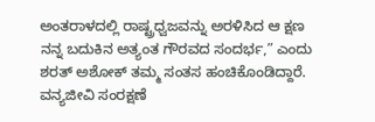ಅಂತರಾಳದಲ್ಲಿ ರಾಷ್ಟ್ರಧ್ವಜವನ್ನು ಅರಳಿಸಿದ ಆ ಕ್ಷಣ ನನ್ನ ಬದುಕಿನ ಅತ್ಯಂತ ಗೌರವದ ಸಂದರ್ಭ,” ಎಂದು ಶರತ್ ಅಶೋಕ್ ತಮ್ಮ ಸಂತಸ ಹಂಚಿಕೊಂಡಿದ್ದಾರೆ.
ವನ್ಯಜೀವಿ ಸಂರಕ್ಷಣೆ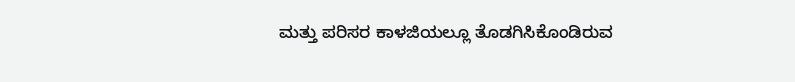ಮತ್ತು ಪರಿಸರ ಕಾಳಜಿಯಲ್ಲೂ ತೊಡಗಿಸಿಕೊಂಡಿರುವ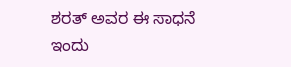ಶರತ್ ಅವರ ಈ ಸಾಧನೆ ಇಂದು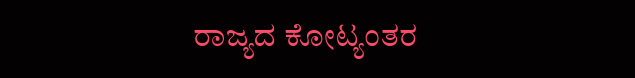ರಾಜ್ಯದ ಕೋಟ್ಯಂತರ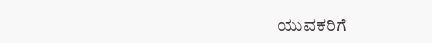ಯುವಕರಿಗೆ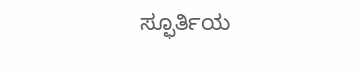ಸ್ಫೂರ್ತಿಯ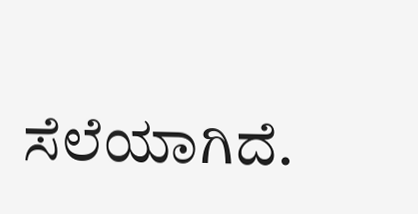ಸೆಲೆಯಾಗಿದೆ.